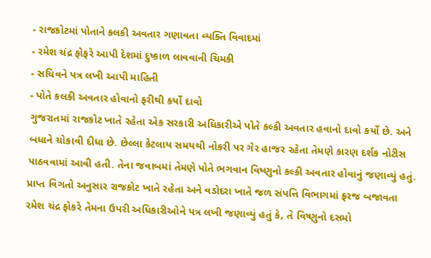- રાજકોટમાં પોતાને કલકી અવતાર ગણાવતા વ્યક્તિ વિવાદમાં
- રમેશ ચંદ્ર ફોફરે આપી દેશમાં દુષ્કાળ લાવવાની ચિમકી
- સચિવને પત્ર લખી આપી માહિતી
- પોતે કલકી અવતાર હોવાનો ફરીથી કર્યો દાવો
ગુજરાતમાં રાજકોટ ખાતે રહેતા એક સરકારી અધિકારીએ પોતે કલ્કી અવતાર હવાનો દાવો કર્યો છે. અને બધાને ચોકાવી દીધા છે. છેલ્લા કેટલાય સમયથી નોકરી પર ગેર હાજર રહેતા તેમણે કારણ દર્શક નોટીસ પાઠવવામાં આવી હતી. તેના જવાબમાં તેમણે પોતે ભગવાન વિષ્ણુનો કલ્કી અવતાર હોવાનું જણાવ્યું હતું.
પ્રાપ્ત વિગતો અનુસાર રાજકોટ ખાતે રહેતા અને વડોદરા ખાતે જળ સંપત્તિ વિભાગમાં ફરજ બજાવતા રમેશ ચંદ્ર ફોકરે તેમના ઉપરી અધિકારીઓને પત્ર લખી જણાવ્યું હતું કે, તે વિષ્ણુનો દસમો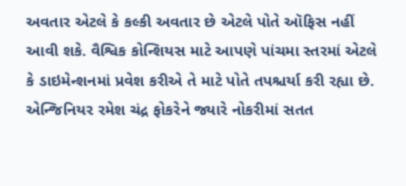અવતાર એટલે કે કલ્કી અવતાર છે એટલે પોતે ઑફિસ નહીં આવી શકે. વૈશ્વિક કોન્શિયસ માટે આપણે પાંચમા સ્તરમાં એટલે કે ડાઇમેન્શનમાં પ્રવેશ કરીએ તે માટે પોતે તપશ્ચર્યા કરી રહ્યા છે. એન્જિનિયર રમેશ ચંદ્ર ફોકરેને જ્યારે નોકરીમાં સતત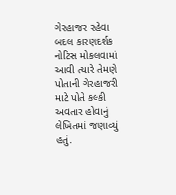ગેરહાજર રહેવા બદલ કારણદર્શક નોટિસ મોકલવામાં આવી ત્યારે તેમણે પોતાની ગેરહાજરી માટે પોતે કલ્કી અવતાર હોવાનું લેખિતમાં જણાવ્યું હતું.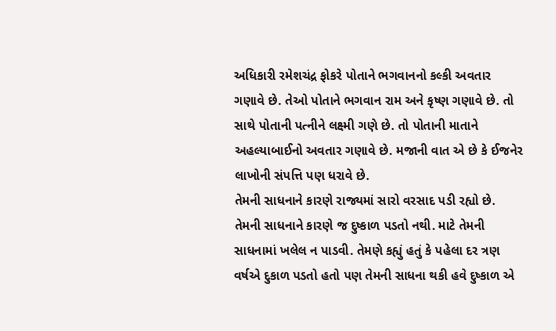અધિકારી રમેશચંદ્ર ફોકરે પોતાને ભગવાનનો કલ્કી અવતાર ગણાવે છે. તેઓ પોતાને ભગવાન રામ અને કૃષ્ણ ગણાવે છે. તો સાથે પોતાની પત્નીને લક્ષ્મી ગણે છે. તો પોતાની માતાને અહલ્યાબાઈનો અવતાર ગણાવે છે. મજાની વાત એ છે કે ઈજનેર લાખોની સંપત્તિ પણ ધરાવે છે.
તેમની સાધનાને કારણે રાજ્યમાં સારો વરસાદ પડી રહ્યો છે. તેમની સાધનાને કારણે જ દુષ્કાળ પડતો નથી. માટે તેમની સાધનામાં ખલેલ ન પાડવી. તેમણે કહ્યું હતું કે પહેલા દર ત્રણ વર્ષએ દુકાળ પડતો હતો પણ તેમની સાધના થકી હવે દુષ્કાળ એ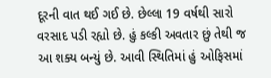દૂરની વાત થઈ ગઈ છે. છેલ્લા 19 વર્ષથી સારો વરસાદ પડી રહ્યો છે. હું કલ્કી અવતાર છું તેથી જ આ શક્ય બન્યું છે. આવી સ્થિતિમાં હું ઓફિસમાં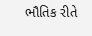ભૌતિક રીતે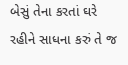બેસું તેના કરતાં ઘરે રહીને સાધના કરું તે જ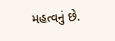મહત્વનું છે.